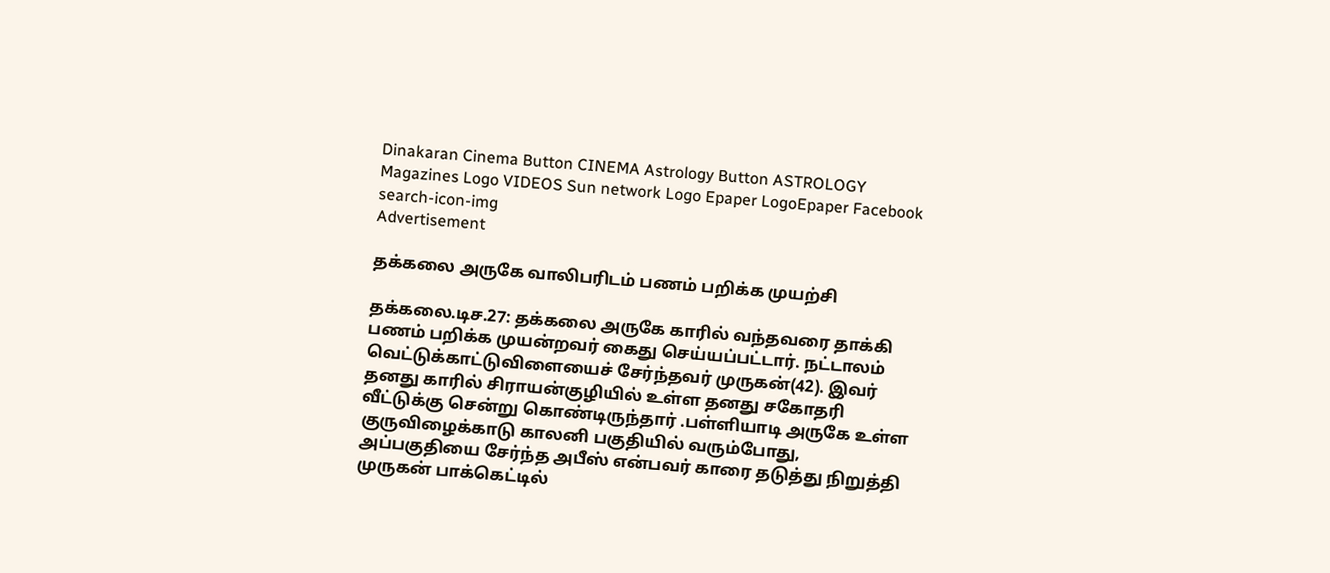Dinakaran Cinema Button CINEMA Astrology Button ASTROLOGY  Magazines Logo VIDEOS Sun network Logo Epaper LogoEpaper Facebook
search-icon-img
Advertisement

தக்கலை அருகே வாலிபரிடம் பணம் பறிக்க முயற்சி

தக்கலை.டிச.27: தக்கலை அருகே காரில் வந்தவரை தாக்கி பணம் பறிக்க முயன்றவர் கைது செய்யப்பட்டார். நட்டாலம் வெட்டுக்காட்டுவிளையைச் சேர்ந்தவர் முருகன்(42). இவர் தனது காரில் சிராயன்குழியில் உள்ள தனது சகோதரி வீட்டுக்கு சென்று கொண்டிருந்தார் .பள்ளியாடி அருகே உள்ள குருவிழைக்காடு காலனி பகுதியில் வரும்போது, அப்பகுதியை சேர்ந்த அபீஸ் என்பவர் காரை தடுத்து நிறுத்தி முருகன் பாக்கெட்டில்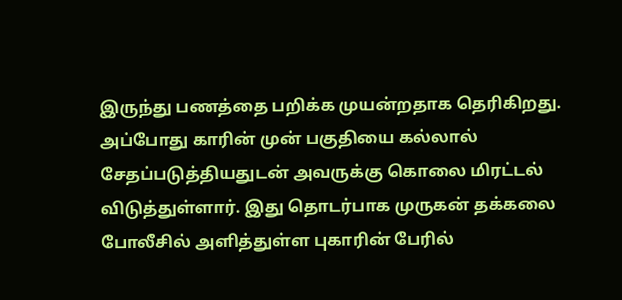இருந்து பணத்தை பறிக்க முயன்றதாக தெரிகிறது. அப்போது காரின் முன் பகுதியை கல்லால் சேதப்படுத்தியதுடன் அவருக்கு கொலை மிரட்டல் விடுத்துள்ளார். இது தொடர்பாக முருகன் தக்கலை போலீசில் அளித்துள்ள புகாரின் பேரில்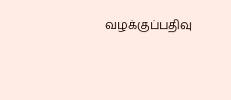வழக்குப்பதிவு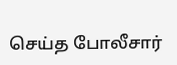செய்த போலீசார்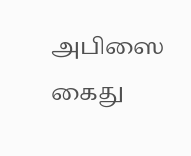அபிஸை கைது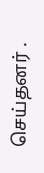செய்தனர் .